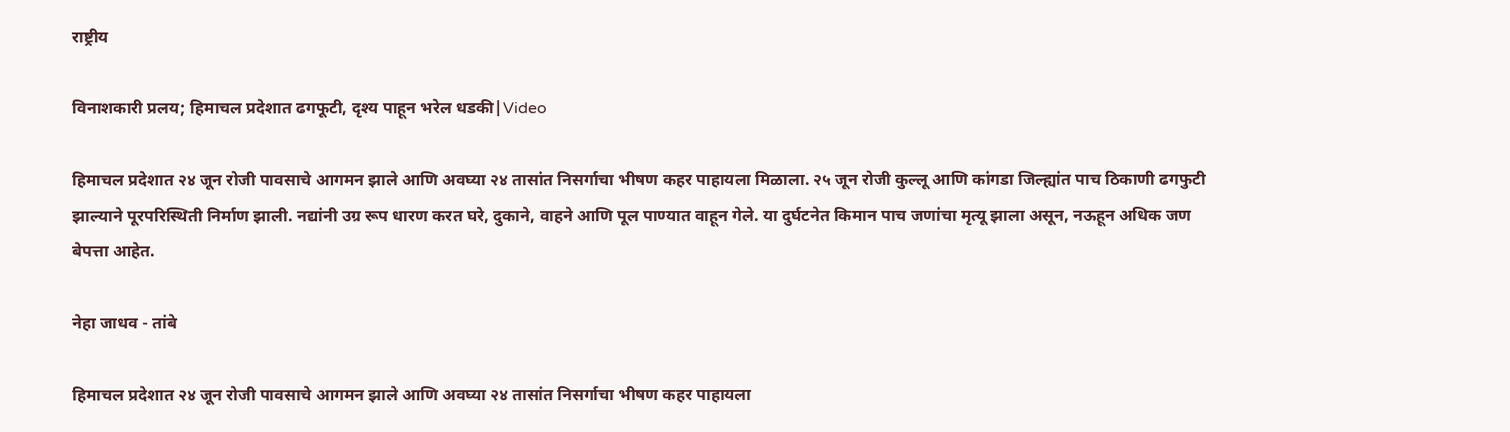राष्ट्रीय

विनाशकारी प्रलय; हिमाचल प्रदेशात ढगफूटी, दृश्य पाहून भरेल धडकी|Video

हिमाचल प्रदेशात २४ जून रोजी पावसाचे आगमन झाले आणि अवघ्या २४ तासांत निसर्गाचा भीषण कहर पाहायला मिळाला. २५ जून रोजी कुल्लू आणि कांगडा जिल्ह्यांत पाच ठिकाणी ढगफुटी झाल्याने पूरपरिस्थिती निर्माण झाली. नद्यांनी उग्र रूप धारण करत घरे, दुकाने, वाहने आणि पूल पाण्यात वाहून गेले. या दुर्घटनेत किमान पाच जणांचा मृत्यू झाला असून, नऊहून अधिक जण बेपत्ता आहेत.

नेहा जाधव - तांबे

हिमाचल प्रदेशात २४ जून रोजी पावसाचे आगमन झाले आणि अवघ्या २४ तासांत निसर्गाचा भीषण कहर पाहायला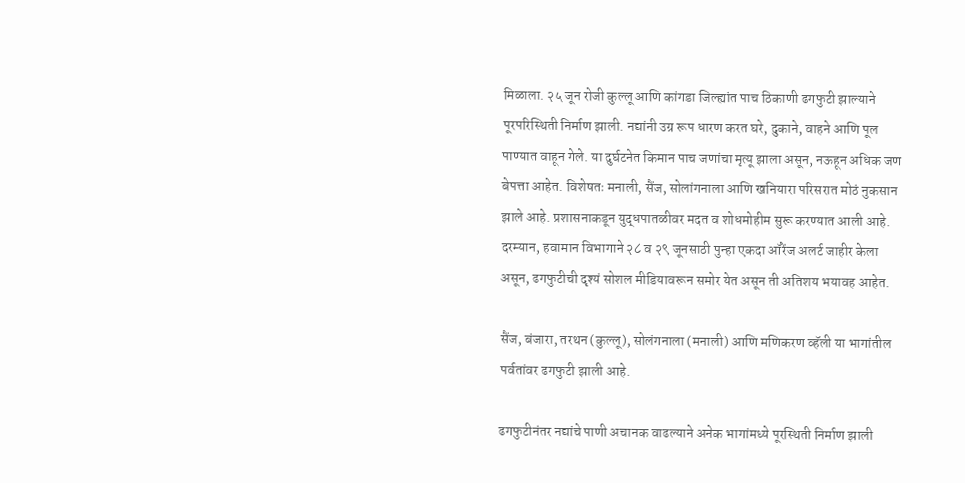मिळाला. २५ जून रोजी कुल्लू आणि कांगडा जिल्ह्यांत पाच ठिकाणी ढगफुटी झाल्याने पूरपरिस्थिती निर्माण झाली. नद्यांनी उग्र रूप धारण करत घरे, दुकाने, वाहने आणि पूल पाण्यात वाहून गेले. या दुर्घटनेत किमान पाच जणांचा मृत्यू झाला असून, नऊहून अधिक जण बेपत्ता आहेत. विशेषतः मनाली, सैंज, सोलांगनाला आणि खनियारा परिसरात मोठं नुकसान झाले आहे. प्रशासनाकडून युद्धपातळीवर मदत व शोधमोहीम सुरू करण्यात आली आहे. दरम्यान, हवामान विभागाने २८ व २९ जूनसाठी पुन्हा एकदा ऑरेंज अलर्ट जाहीर केला असून, ढगफुटीची दृश्यं सोशल मीडियावरून समोर येत असून ती अतिशय भयावह आहेत.

सैंज, बंजारा, तरथन (कुल्लू), सोलंगनाला (मनाली) आणि मणिकरण व्हॅली या भागांतील पर्वतांवर ढगफुटी झाली आहे.

ढगफुटीनंतर नद्यांचे पाणी अचानक वाढल्याने अनेक भागांमध्ये पूरस्थिती निर्माण झाली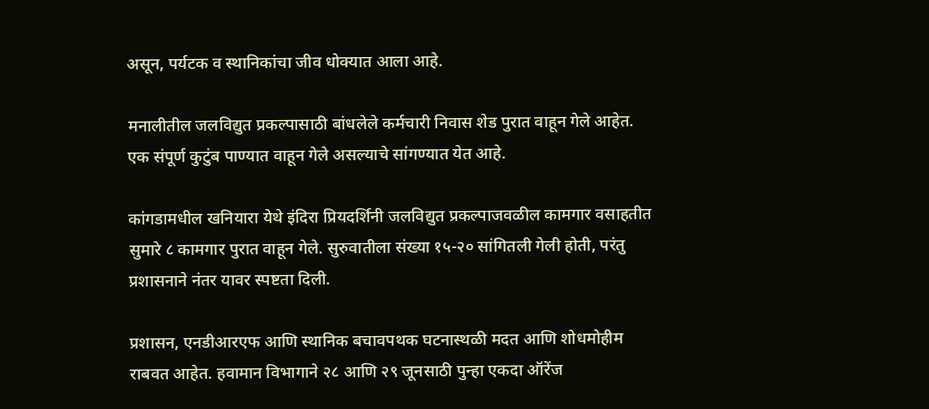असून, पर्यटक व स्थानिकांचा जीव धोक्यात आला आहे.

मनालीतील जलविद्युत प्रकल्पासाठी बांधलेले कर्मचारी निवास शेड पुरात वाहून गेले आहेत. एक संपूर्ण कुटुंब पाण्यात वाहून गेले असल्याचे सांगण्यात येत आहे.

कांगडामधील खनियारा येथे इंदिरा प्रियदर्शिनी जलविद्युत प्रकल्पाजवळील कामगार वसाहतीत सुमारे ८ कामगार पुरात वाहून गेले. सुरुवातीला संख्या १५-२० सांगितली गेली होती, परंतु प्रशासनाने नंतर यावर स्पष्टता दिली.

प्रशासन, एनडीआरएफ आणि स्थानिक बचावपथक घटनास्थळी मदत आणि शोधमोहीम राबवत आहेत. हवामान विभागाने २८ आणि २९ जूनसाठी पुन्हा एकदा ऑरेंज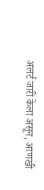अलर्ट जारी केला असून, आणखी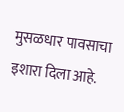मुसळधार पावसाचा इशारा दिला आहे.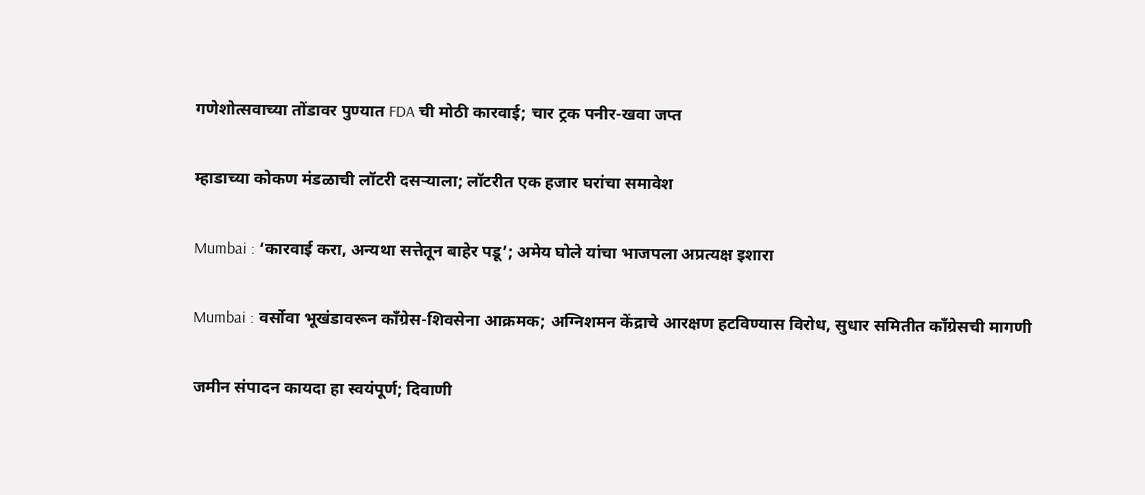गणेशोत्सवाच्या तोंडावर पुण्यात FDA ची मोठी कारवाई; चार ट्रक पनीर-खवा जप्त

म्हाडाच्या कोकण मंडळाची लॉटरी दसऱ्याला; लॉटरीत एक हजार घरांचा समावेश

Mumbai : ‘कारवाई करा, अन्यथा सत्तेतून बाहेर पडू’; अमेय घोले यांचा भाजपला अप्रत्यक्ष इशारा

Mumbai : वर्सोवा भूखंडावरून काँग्रेस-शिवसेना आक्रमक; अग्निशमन केंद्राचे आरक्षण हटविण्यास विरोध, सुधार समितीत काँग्रेसची मागणी

जमीन संपादन कायदा हा स्वयंपूर्ण; दिवाणी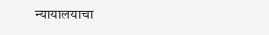न्यायालयाचा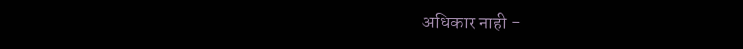अधिकार नाही -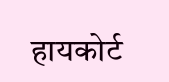हायकोर्ट